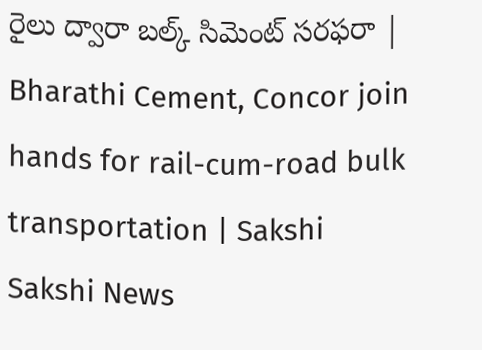రైలు ద్వారా బల్క్‌ సిమెంట్‌ సరఫరా | Bharathi Cement, Concor join hands for rail-cum-road bulk transportation | Sakshi
Sakshi News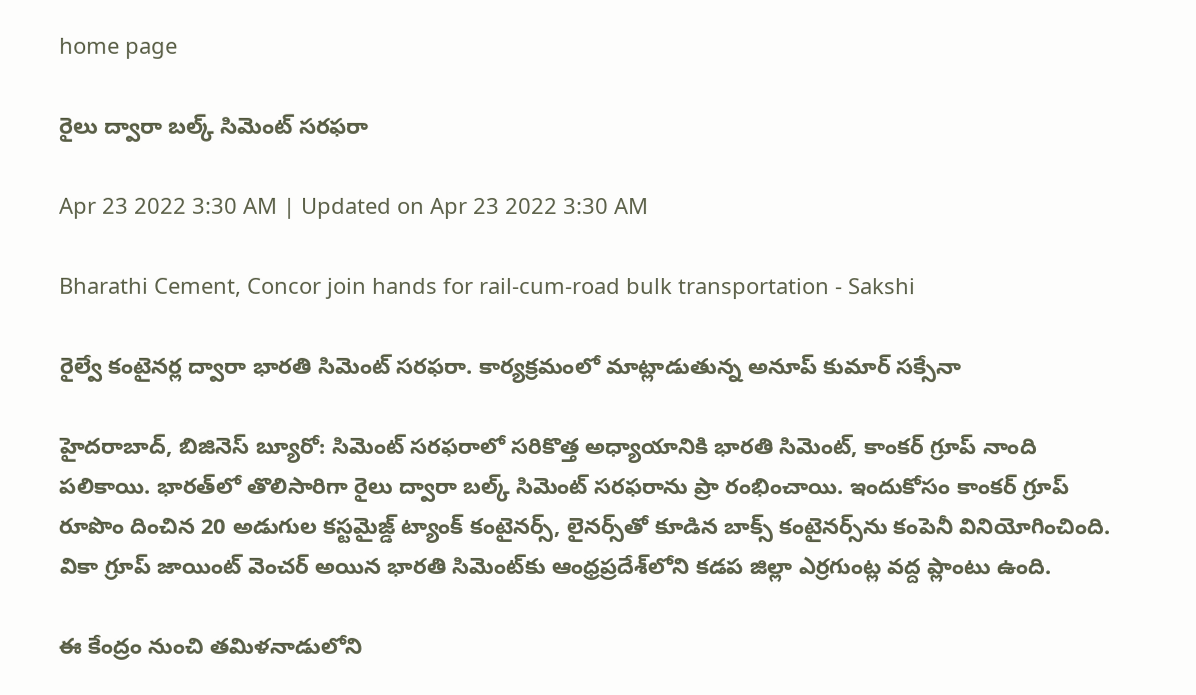home page

రైలు ద్వారా బల్క్‌ సిమెంట్‌ సరఫరా

Apr 23 2022 3:30 AM | Updated on Apr 23 2022 3:30 AM

Bharathi Cement, Concor join hands for rail-cum-road bulk transportation - Sakshi

రైల్వే కంటైనర్ల ద్వారా భారతి సిమెంట్‌ సరఫరా. కార్యక్రమంలో మాట్లాడుతున్న అనూప్‌ కుమార్‌ సక్సేనా

హైదరాబాద్, బిజినెస్‌ బ్యూరో: సిమెంట్‌ సరఫరాలో సరికొత్త అధ్యాయానికి భారతి సిమెంట్, కాంకర్‌ గ్రూప్‌ నాంది పలికాయి. భారత్‌లో తొలిసారిగా రైలు ద్వారా బల్క్‌ సిమెంట్‌ సరఫరాను ప్రా రంభించాయి. ఇందుకోసం కాంకర్‌ గ్రూప్‌ రూపొం దించిన 20 అడుగుల కస్టమైజ్డ్‌ ట్యాంక్‌ కంటైనర్స్, లైనర్స్‌తో కూడిన బాక్స్‌ కంటైనర్స్‌ను కంపెనీ వినియోగించింది. వికా గ్రూప్‌ జాయింట్‌ వెంచర్‌ అయిన భారతి సిమెంట్‌కు ఆంధ్రప్రదేశ్‌లోని కడప జిల్లా ఎర్రగుంట్ల వద్ద ప్లాంటు ఉంది.

ఈ కేంద్రం నుంచి తమిళనాడులోని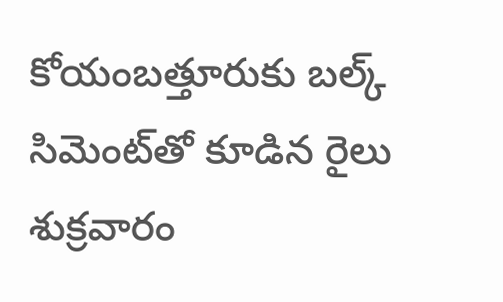కోయంబత్తూరుకు బల్క్‌ సిమెంట్‌తో కూడిన రైలు శుక్రవారం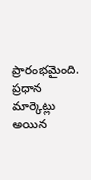ప్రారంభమైంది. ప్రధాన మార్కెట్లు అయిన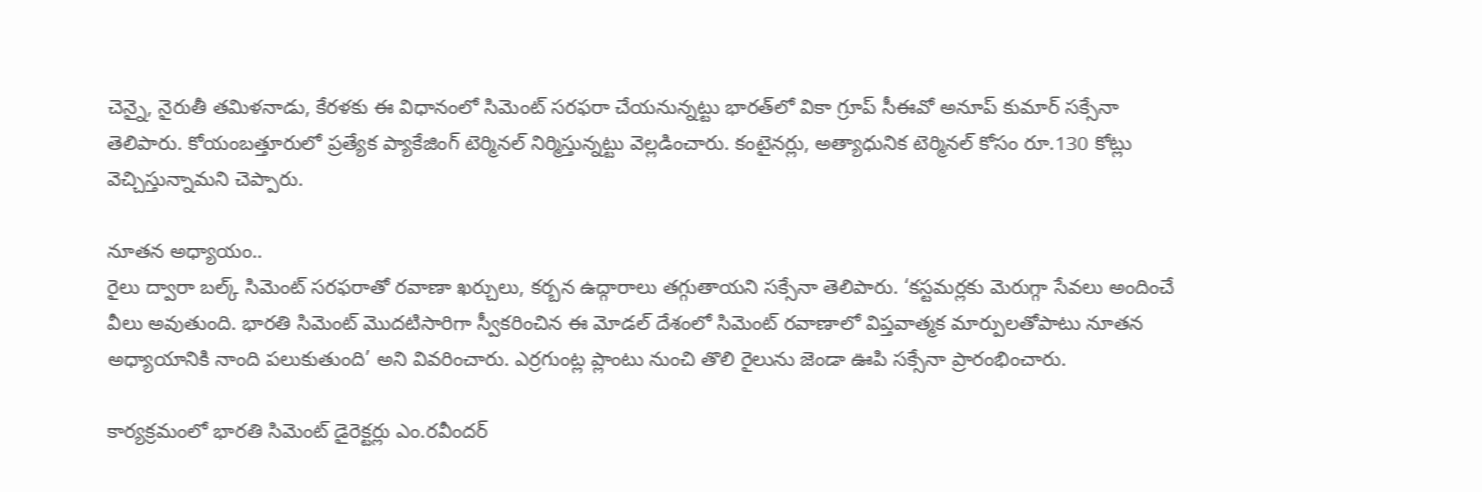చెన్నై, నైరుతీ తమిళనాడు, కేరళకు ఈ విధానంలో సిమెంట్‌ సరఫరా చేయనున్నట్టు భారత్‌లో వికా గ్రూప్‌ సీఈవో అనూప్‌ కుమార్‌ సక్సేనా తెలిపారు. కోయంబత్తూరులో ప్రత్యేక ప్యాకేజింగ్‌ టెర్మినల్‌ నిర్మిస్తున్నట్టు వెల్లడించారు. కంటైనర్లు, అత్యాధునిక టెర్మినల్‌ కోసం రూ.130 కోట్లు వెచ్చిస్తున్నామని చెప్పారు.

నూతన అధ్యాయం..
రైలు ద్వారా బల్క్‌ సిమెంట్‌ సరఫరాతో రవాణా ఖర్చులు, కర్బన ఉద్గారాలు తగ్గుతాయని సక్సేనా తెలిపారు. ‘కస్టమర్లకు మెరుగ్గా సేవలు అందించే వీలు అవుతుంది. భారతి సిమెంట్‌ మొదటిసారిగా స్వీకరించిన ఈ మోడల్‌ దేశంలో సిమెంట్‌ రవాణాలో విప్తవాత్మక మార్పులతోపాటు నూతన అధ్యాయానికి నాంది పలుకుతుంది’ అని వివరించారు. ఎర్రగుంట్ల ప్లాంటు నుంచి తొలి రైలును జెండా ఊపి సక్సేనా ప్రారంభించారు.

కార్యక్రమంలో భారతి సిమెంట్‌ డైరెక్టర్లు ఎం.రవీందర్‌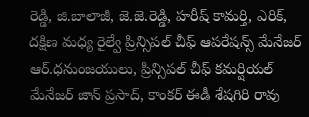రెడ్డి, జి.బాలాజీ, జె.జె.రెడ్డి, హరీష్‌ కామర్తి, ఎరిక్, దక్షిణ మధ్య రైల్వే ప్రిన్సిపల్‌ చీఫ్‌ ఆపరేషన్స్‌ మేనేజర్‌ ఆర్‌.ధనుంజయులు, ప్రిన్సిపల్‌ చీఫ్‌ కమర్షియల్‌ మేనేజర్‌ జాన్‌ ప్రసాద్, కాంకర్‌ ఈడీ శేషగిరి రావు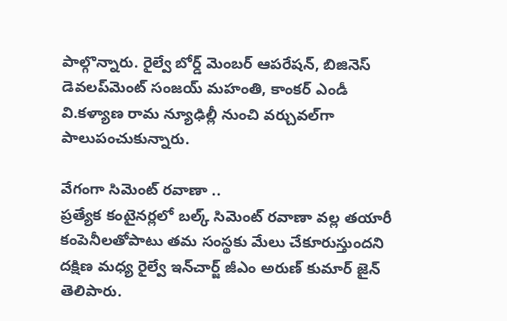పాల్గొన్నారు. రైల్వే బోర్డ్‌ మెంబర్‌ ఆపరేషన్, బిజినెస్‌ డెవలప్‌మెంట్‌ సంజయ్‌ మహంతి, కాంకర్‌ ఎండీ వి.కళ్యాణ రామ న్యూఢిల్లీ నుంచి వర్చువల్‌గా పాలుపంచుకున్నారు.

వేగంగా సిమెంట్‌ రవాణా ..
ప్రత్యేక కంటైనర్లలో బల్క్‌ సిమెంట్‌ రవాణా వల్ల తయారీ కంపెనీలతోపాటు తమ సంస్థకు మేలు చేకూరుస్తుందని దక్షిణ మధ్య రైల్వే ఇన్‌చార్జ్‌ జీఎం అరుణ్‌ కుమార్‌ జైన్‌ తెలిపారు.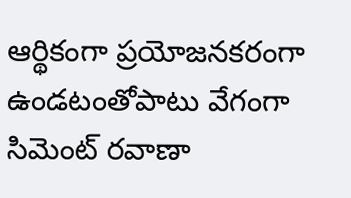ఆర్థికంగా ప్రయోజనకరంగా ఉండటంతోపాటు వేగంగా సిమెంట్‌ రవాణా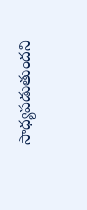సాధ్యపడుతుందని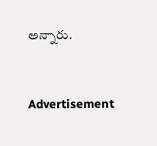అన్నారు.


Advertisement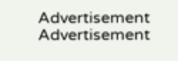Advertisement
Advertisement